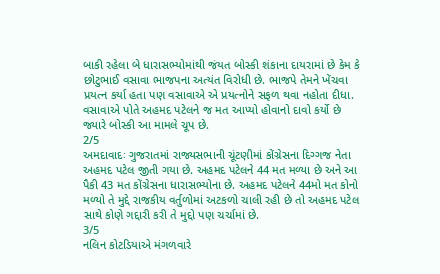બાકી રહેલા બે ધારાસભ્યોમાંથી જંયત બોસ્કી શંકાના દાયરામાં છે કેમ કે છોટુભાઈ વસાવા ભાજપના અત્યંત વિરોધી છે. ભાજપે તેમને ખેંચવા પ્રયત્ન કર્યા હતા પણ વસાવાએ એ પ્રયત્નોને સફળ થવા નહોતા દીધા. વસાવાએ પોતે અહમદ પટેલને જ મત આપ્યો હોવાનો દાવો કર્યો છે જ્યારે બોસ્કી આ મામલે ચૂપ છે.
2/5
અમદાવાદઃ ગુજરાતમાં રાજ્યસભાની ચૂંટણીમાં કોંગ્રેસના દિગ્ગજ નેતા અહમદ પટેલ જીતી ગયા છે. અહમદ પટેલને 44 મત મળ્યા છે અને આ પૈકી 43 મત કોંગ્રેસના ધારાસભ્યોના છે. અહમદ પટેલને 44મો મત કોનો મળ્યો તે મુદ્દે રાજકીય વર્તુળોમાં અટકળો ચાલી રહી છે તો અહમદ પટેલ સાથે કોણે ગદ્દારી કરી તે મુદ્દો પણ ચર્ચામાં છે.
3/5
નલિન કોટડિયાએ મંગળવારે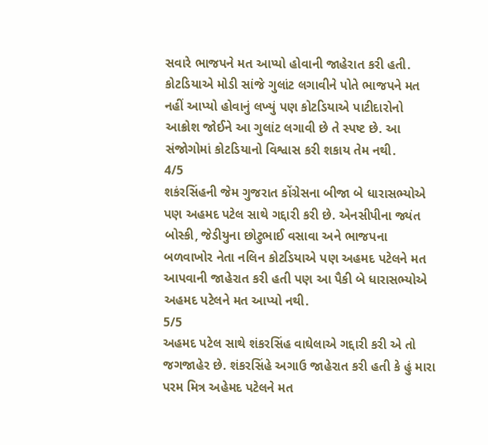સવારે ભાજપને મત આપ્યો હોવાની જાહેરાત કરી હતી. કોટડિયાએ મોડી સાંજે ગુલાંટ લગાવીને પોતે ભાજપને મત નહીં આપ્યો હોવાનું લખ્યું પણ કોટડિયાએ પાટીદારોનો આક્રોશ જોઈને આ ગુલાંટ લગાવી છે તે સ્પષ્ટ છે. આ સંજોગોમાં કોટડિયાનો વિશ્વાસ કરી શકાય તેમ નથી.
4/5
શકંરસિંહની જેમ ગુજરાત કોંગ્રેસના બીજા બે ધારાસભ્યોએ પણ અહમદ પટેલ સાથે ગદ્દારી કરી છે. એનસીપીના જ્યંત બોસ્કી, જેડીયુના છોટુભાઈ વસાવા અને ભાજપના બળવાખોર નેતા નલિન કોટડિયાએ પણ અહમદ પટેલને મત આપવાની જાહેરાત કરી હતી પણ આ પૈકી બે ધારાસભ્યોએ અહમદ પટેલને મત આપ્યો નથી.
5/5
અહમદ પટેલ સાથે શંકરસિંહ વાઘેલાએ ગદ્દારી કરી એ તો જગજાહેર છે. શંકરસિંહે અગાઉ જાહેરાત કરી હતી કે હું મારા પરમ મિત્ર અહેમદ પટેલને મત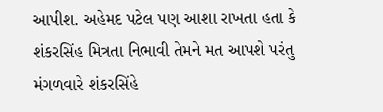આપીશ. અહેમદ પટેલ પણ આશા રાખતા હતા કે શંકરસિંહ મિત્રતા નિભાવી તેમને મત આપશે પરંતુ મંગળવારે શંકરસિંહે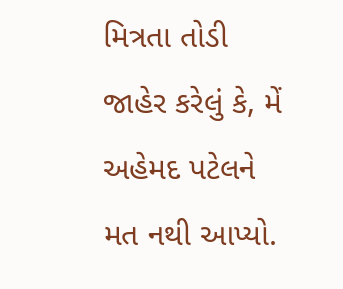મિત્રતા તોડી જાહેર કરેલું કે, મેં અહેમદ પટેલને મત નથી આપ્યો.